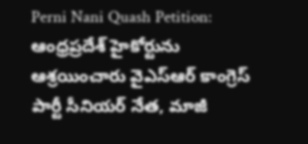Perni Nani Quash Petition: ఆంధ్రప్రదేశ్ హైకోర్టును ఆశ్రయించారు వైఎస్ఆర్ కాంగ్రెస్ పార్టీ సీనియర్ నేత, మాజీ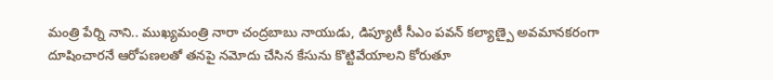మంత్రి పేర్ని నాని.. ముఖ్యమంత్రి నారా చంద్రబాబు నాయుడు, డిప్యూటీ సీఎం పవన్ కల్యాణ్పై అవమానకరంగా దూషించారనే ఆరోపణలతో తనపై నమోదు చేసిన కేసును కొట్టివేయాలని కోరుతూ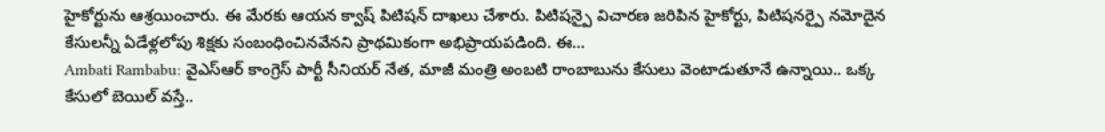హైకోర్టును ఆశ్రయించారు. ఈ మేరకు ఆయన క్వాష్ పిటిషన్ దాఖలు చేశారు. పిటిషన్పై విచారణ జరిపిన హైకోర్టు, పిటిషనర్పై నమోదైన కేసులన్నీ ఏడేళ్లలోపు శిక్షకు సంబంధించినవేనని ప్రాథమికంగా అభిప్రాయపడింది. ఈ…
Ambati Rambabu: వైఎస్ఆర్ కాంగ్రెస్ పార్టీ సీనియర్ నేత, మాజీ మంత్రి అంబటి రాంబాబును కేసులు వెంటాడుతూనే ఉన్నాయి.. ఒక్క కేసులో బెయిల్ వస్తే..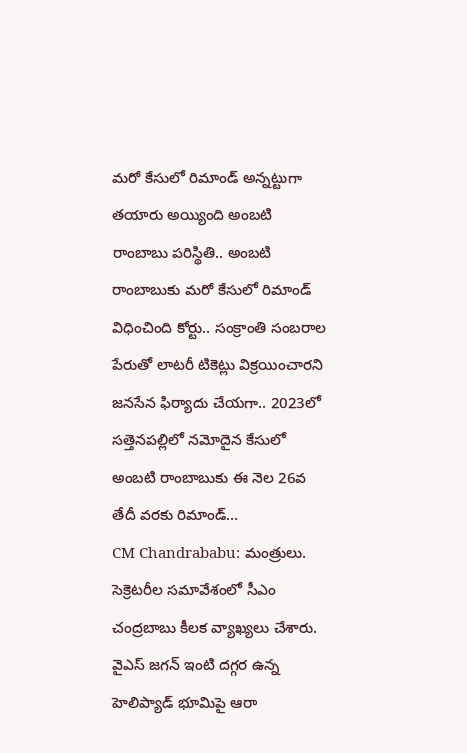మరో కేసులో రిమాండ్ అన్నట్టుగా తయారు అయ్యింది అంబటి రాంబాబు పరిస్థితి.. అంబటి రాంబాబుకు మరో కేసులో రిమాండ్ విధించింది కోర్టు.. సంక్రాంతి సంబరాల పేరుతో లాటరీ టికెట్లు విక్రయించారని జనసేన ఫిర్యాదు చేయగా.. 2023లో సత్తెనపల్లిలో నమోదైన కేసులో అంబటి రాంబాబుకు ఈ నెల 26వ తేదీ వరకు రిమాండ్…
CM Chandrababu: మంత్రులు. సెక్రెటరీల సమావేశంలో సీఎం చంద్రబాబు కీలక వ్యాఖ్యలు చేశారు. వైఎస్ జగన్ ఇంటి దగ్గర ఉన్న హెలిప్యాడ్ భూమిపై ఆరా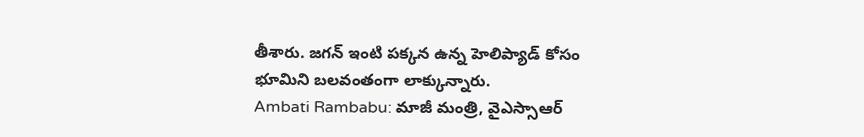తీశారు. జగన్ ఇంటి పక్కన ఉన్న హెలిప్యాడ్ కోసం భూమిని బలవంతంగా లాక్కున్నారు.
Ambati Rambabu: మాజీ మంత్రి, వైఎస్సాఆర్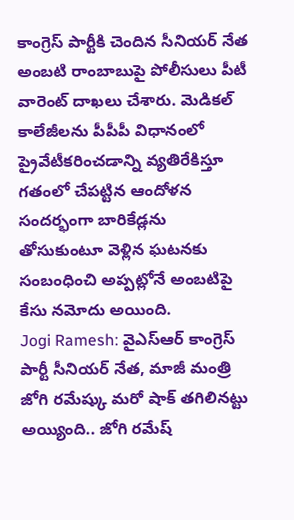కాంగ్రెస్ పార్టీకి చెందిన సీనియర్ నేత అంబటి రాంబాబుపై పోలీసులు పీటీ వారెంట్ దాఖలు చేశారు. మెడికల్ కాలేజీలను పీపీపీ విధానంలో ప్రైవేటీకరించడాన్ని వ్యతిరేకిస్తూ గతంలో చేపట్టిన ఆందోళన సందర్భంగా బారికేడ్లను తోసుకుంటూ వెళ్లిన ఘటనకు సంబంధించి అప్పట్లోనే అంబటిపై కేసు నమోదు అయింది.
Jogi Ramesh: వైఎస్ఆర్ కాంగ్రెస్ పార్టీ సీనియర్ నేత, మాజీ మంత్రి జోగి రమేష్కు మరో షాక్ తగిలినట్టు అయ్యింది.. జోగి రమేష్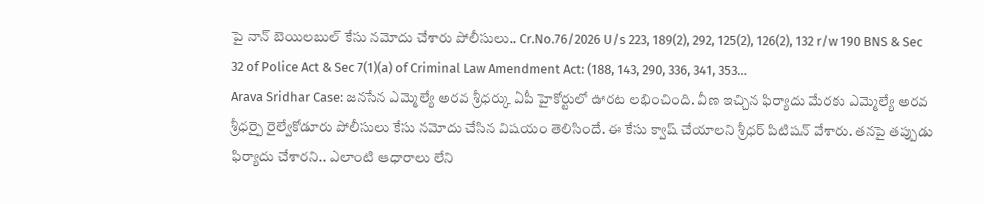పై నాన్ బెయిలబుల్ కేసు నమోదు చేశారు పోలీసులు.. Cr.No.76/2026 U/s 223, 189(2), 292, 125(2), 126(2), 132 r/w 190 BNS & Sec 32 of Police Act & Sec 7(1)(a) of Criminal Law Amendment Act: (188, 143, 290, 336, 341, 353…
Arava Sridhar Case: జనసేన ఎమ్మెల్యే అరవ శ్రీధర్కు ఏపీ హైకోర్టులో ఊరట లభించింది. వీణ ఇచ్చిన ఫిర్యాదు మేరకు ఎమ్మెల్యే అరవ శ్రీధర్పై రైల్వేకోడూరు పోలీసులు కేసు నమోదు చేసిన విషయం తెలిసిందే. ఈ కేసు క్వాష్ చేయాలని శ్రీధర్ పిటిషన్ వేశారు. తనపై తప్పుడు ఫిర్యాదు చేశారని.. ఎలాంటి ఆధారాలు లేని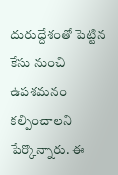దురుద్దేశంతో పెట్టిన కేసు నుంచి ఉపశమనం కల్పించాలని పేర్కొన్నారు. ఈ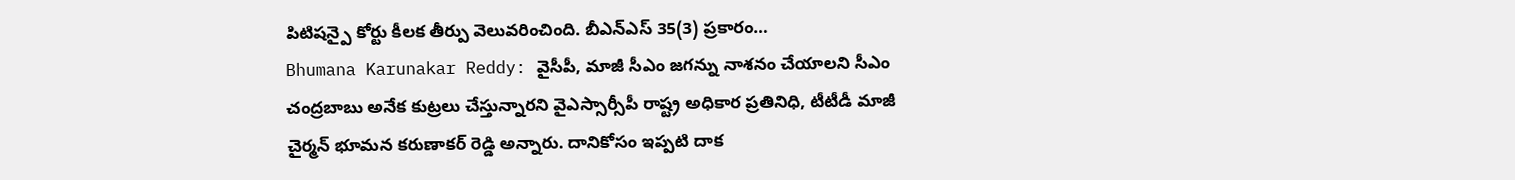పిటిషన్పై కోర్టు కీలక తీర్పు వెలువరించింది. బీఎన్ఎస్ 35(3) ప్రకారం…
Bhumana Karunakar Reddy: వైసీపీ, మాజీ సీఎం జగన్ను నాశనం చేయాలని సీఎం చంద్రబాబు అనేక కుట్రలు చేస్తున్నారని వైఎస్సార్సీపీ రాష్ట్ర అధికార ప్రతినిధి, టీటీడీ మాజీ చైర్మన్ భూమన కరుణాకర్ రెడ్డి అన్నారు. దానికోసం ఇప్పటి దాక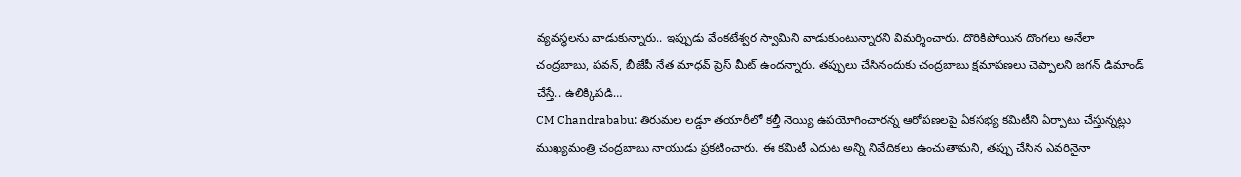వ్యవస్థలను వాడుకున్నారు.. ఇప్పుడు వేంకటేశ్వర స్వామిని వాడుకుంటున్నారని విమర్శించారు. దొరికిపోయిన దొంగలు అనేలా చంద్రబాబు, పవన్, బీజేపీ నేత మాధవ్ ప్రెస్ మీట్ ఉందన్నారు. తప్పులు చేసినందుకు చంద్రబాబు క్షమాపణలు చెప్పాలని జగన్ డిమాండ్ చేస్తే.. ఉలిక్కిపడి…
CM Chandrababu: తిరుమల లడ్డూ తయారీలో కల్తీ నెయ్యి ఉపయోగించారన్న ఆరోపణలపై ఏకసభ్య కమిటీని ఏర్పాటు చేస్తున్నట్లు ముఖ్యమంత్రి చంద్రబాబు నాయుడు ప్రకటించారు. ఈ కమిటీ ఎదుట అన్ని నివేదికలు ఉంచుతామని, తప్పు చేసిన ఎవరినైనా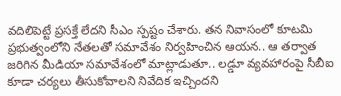వదిలిపెట్టే ప్రసక్తే లేదని సీఎం స్పష్టం చేశారు. తన నివాసంలో కూటమి ప్రభుత్వంలోని నేతలతో సమావేశం నిర్వహించిన ఆయన.. ఆ తర్వాత జరిగిన మీడియా సమావేశంలో మాట్లాడుతూ.. లడ్డూ వ్యవహారంపై సీబీఐ కూడా చర్యలు తీసుకోవాలని నివేదిక ఇచ్చిందని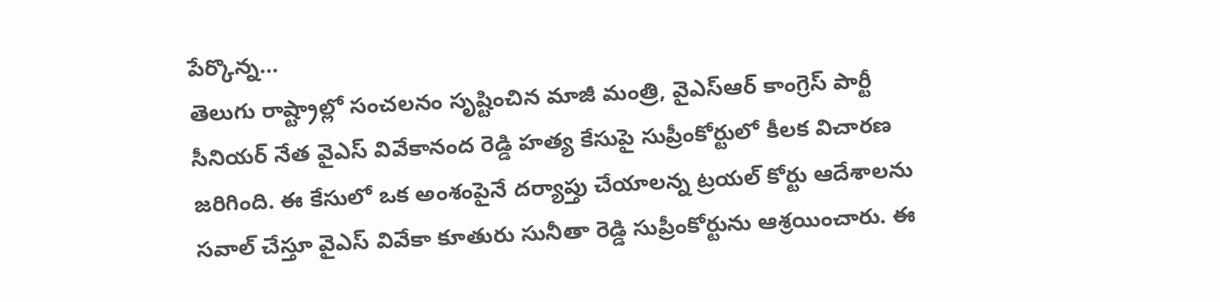పేర్కొన్న…
తెలుగు రాష్ట్రాల్లో సంచలనం సృష్టించిన మాజీ మంత్రి, వైఎస్ఆర్ కాంగ్రెస్ పార్టీ సీనియర్ నేత వైఎస్ వివేకానంద రెడ్డి హత్య కేసుపై సుప్రీంకోర్టులో కీలక విచారణ జరిగింది. ఈ కేసులో ఒక అంశంపైనే దర్యాప్తు చేయాలన్న ట్రయల్ కోర్టు ఆదేశాలను సవాల్ చేస్తూ వైఎస్ వివేకా కూతురు సునీతా రెడ్డి సుప్రీంకోర్టును ఆశ్రయించారు. ఈ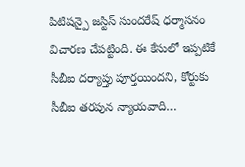పిటిషన్పై జస్టిస్ సుందరేష్ ధర్మాసనం విచారణ చేపట్టింది. ఈ కేసులో ఇప్పటికే సీబీఐ దర్యాప్తు పూర్తయిందని, కోర్టుకు సీబీఐ తరపున న్యాయవాది…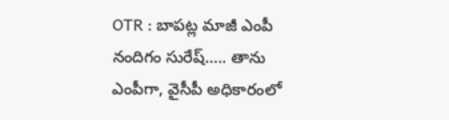OTR : బాపట్ల మాజీ ఎంపీ నందిగం సురేష్….. తాను ఎంపీగా, వైసీపీ అధికారంలో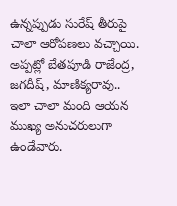ఉన్నప్పుడు సురేష్ తీరుపై చాలా ఆరోపణలు వచ్చాయి. అప్పట్లో బేతపూడి రాజేంద్ర, జగదీష్, మాణిక్యరావు.. ఇలా చాలా మంది ఆయన ముఖ్య అనుచరులుగా ఉండేవారు.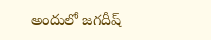అందులో జగదీష్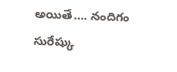అయితే…. నందిగం సురేష్కు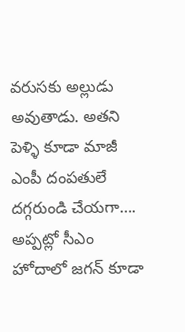వరుసకు అల్లుడు అవుతాడు. అతని పెళ్ళి కూడా మాజీ ఎంపీ దంపతులే దగ్గరుండి చేయగా…. అప్పట్లో సీఎం హోదాలో జగన్ కూడా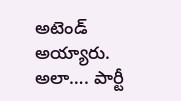అటెండ్ అయ్యారు. అలా…. పార్టీ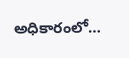అధికారంలో…